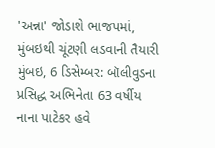'અન્ના' જોડાશે ભાજપમાં, મુંબઇથી ચૂંટણી લડવાની તૈયારી
મુંબઇ, 6 ડિસેમ્બર: બૉલીવુડના પ્રસિદ્ધ અભિનેતા 63 વર્ષીય નાના પાટેકર હવે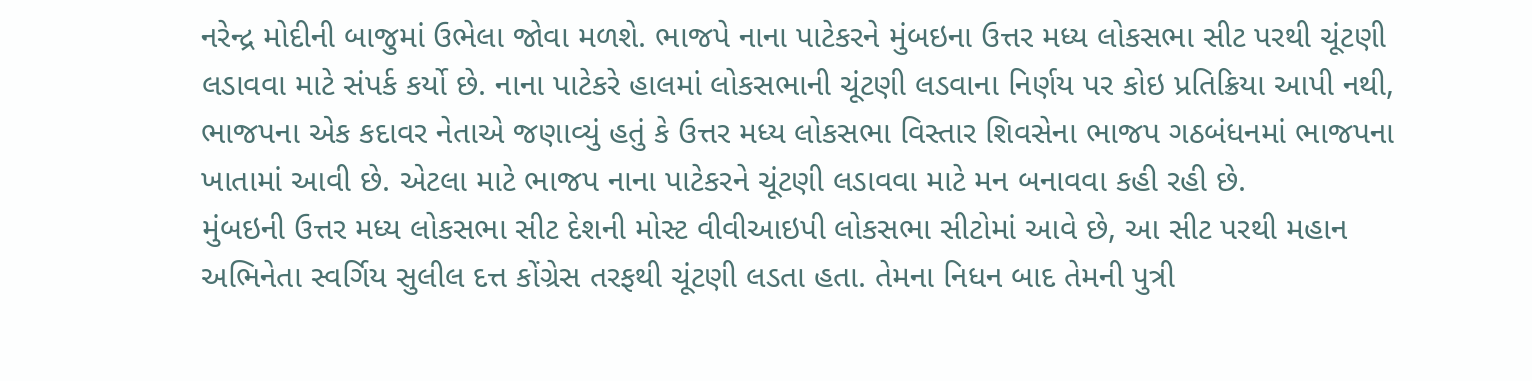નરેન્દ્ર મોદીની બાજુમાં ઉભેલા જોવા મળશે. ભાજપે નાના પાટેકરને મુંબઇના ઉત્તર મધ્ય લોકસભા સીટ પરથી ચૂંટણી લડાવવા માટે સંપર્ક કર્યો છે. નાના પાટેકરે હાલમાં લોકસભાની ચૂંટણી લડવાના નિર્ણય પર કોઇ પ્રતિક્રિયા આપી નથી, ભાજપના એક કદાવર નેતાએ જણાવ્યું હતું કે ઉત્તર મધ્ય લોકસભા વિસ્તાર શિવસેના ભાજપ ગઠબંધનમાં ભાજપના ખાતામાં આવી છે. એટલા માટે ભાજપ નાના પાટેકરને ચૂંટણી લડાવવા માટે મન બનાવવા કહી રહી છે.
મુંબઇની ઉત્તર મધ્ય લોકસભા સીટ દેશની મોસ્ટ વીવીઆઇપી લોકસભા સીટોમાં આવે છે, આ સીટ પરથી મહાન અભિનેતા સ્વર્ગિય સુલીલ દત્ત કોંગ્રેસ તરફથી ચૂંટણી લડતા હતા. તેમના નિધન બાદ તેમની પુત્રી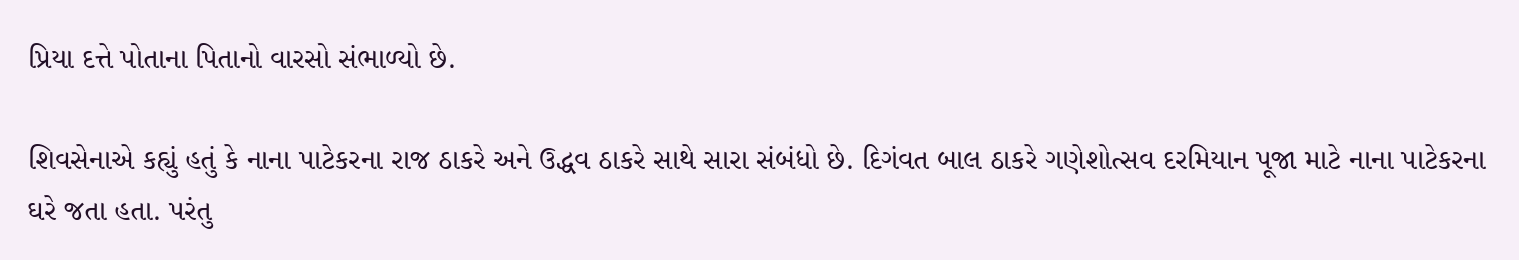પ્રિયા દત્તે પોતાના પિતાનો વારસો સંભાળ્યો છે.

શિવસેનાએ કહ્યું હતું કે નાના પાટેકરના રાજ ઠાકરે અને ઉદ્ધવ ઠાકરે સાથે સારા સંબંધો છે. દિગંવત બાલ ઠાકરે ગણેશોત્સવ દરમિયાન પૂજા માટે નાના પાટેકરના ઘરે જતા હતા. પરંતુ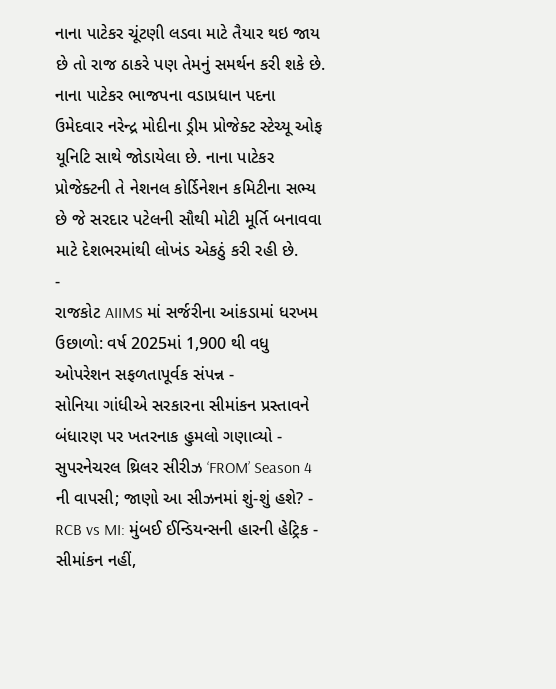નાના પાટેકર ચૂંટણી લડવા માટે તૈયાર થઇ જાય છે તો રાજ ઠાકરે પણ તેમનું સમર્થન કરી શકે છે. નાના પાટેકર ભાજપના વડાપ્રધાન પદના ઉમેદવાર નરેન્દ્ર મોદીના ડ્રીમ પ્રોજેક્ટ સ્ટેચ્યૂ ઓફ યૂનિટિ સાથે જોડાયેલા છે. નાના પાટેકર પ્રોજેક્ટની તે નેશનલ કોર્ડિનેશન કમિટીના સભ્ય છે જે સરદાર પટેલની સૌથી મોટી મૂર્તિ બનાવવા માટે દેશભરમાંથી લોખંડ એકઠું કરી રહી છે.
-
રાજકોટ AIIMS માં સર્જરીના આંકડામાં ધરખમ ઉછાળો: વર્ષ 2025માં 1,900 થી વધુ ઓપરેશન સફળતાપૂર્વક સંપન્ન -
સોનિયા ગાંધીએ સરકારના સીમાંકન પ્રસ્તાવને બંધારણ પર ખતરનાક હુમલો ગણાવ્યો -
સુપરનેચરલ થ્રિલર સીરીઝ ‘FROM’ Season 4 ની વાપસી; જાણો આ સીઝનમાં શું-શું હશે? -
RCB vs MI: મુંબઈ ઈન્ડિયન્સની હારની હેટ્રિક -
સીમાંકન નહીં,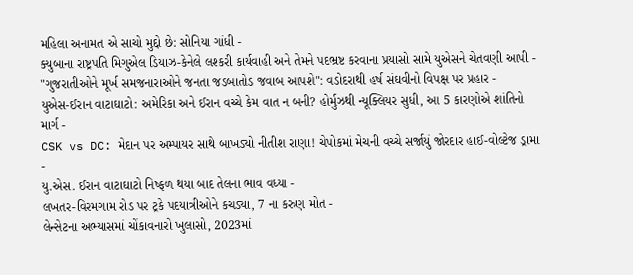મહિલા અનામત એ સાચો મુદ્દો છે: સોનિયા ગાંધી -
ક્યુબાના રાષ્ટ્રપતિ મિગુએલ ડિયાઝ-કેનેલે લશ્કરી કાર્યવાહી અને તેમને પદભ્રષ્ટ કરવાના પ્રયાસો સામે યુએસને ચેતવણી આપી -
"ગુજરાતીઓને મૂર્ખ સમજનારાઓને જનતા જડબાતોડ જવાબ આપશે": વડોદરાથી હર્ષ સંઘવીનો વિપક્ષ પર પ્રહાર -
યુએસ-ઈરાન વાટાઘાટો: અમેરિકા અને ઈરાન વચ્ચે કેમ વાત ન બની? હોર્મુઝથી ન્યૂક્લિયર સુધી, આ 5 કારણોએ શાંતિનો માર્ગ -
CSK vs DC: મેદાન પર અમ્પાયર સાથે બાખડ્યો નીતીશ રાણા! ચેપોકમાં મેચની વચ્ચે સર્જાયું જોરદાર હાઈ-વોલ્ટેજ ડ્રામા -
યુ.એસ. ઈરાન વાટાઘાટો નિષ્ફળ થયા બાદ તેલના ભાવ વધ્યા -
લખતર-વિરમગામ રોડ પર ટ્રકે પદયાત્રીઓને કચડ્યા, 7 ના કરુણ મોત -
લેન્સેટના અભ્યાસમાં ચોંકાવનારો ખુલાસો, 2023માં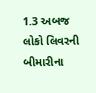1.3 અબજ લોકો લિવરની બીમારીના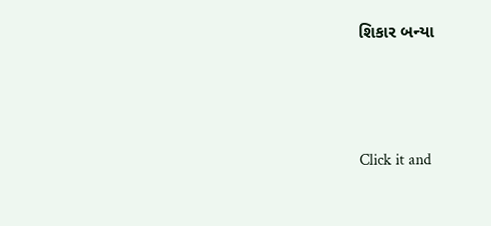શિકાર બન્યા





Click it and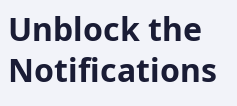Unblock the Notifications